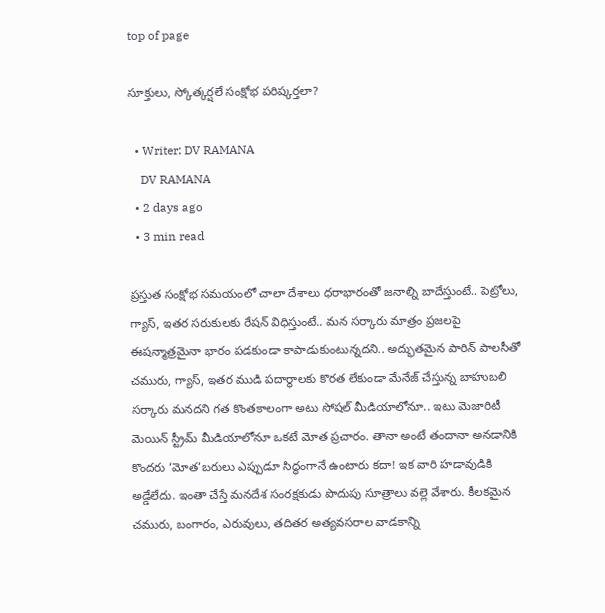top of page

సూక్తులు, స్కోత్కర్షలే సంక్షోభ పరిష్కర్తలా?

  • Writer: DV RAMANA
    DV RAMANA
  • 2 days ago
  • 3 min read

ప్రస్తుత సంక్షోభ సమయంలో చాలా దేశాలు ధరాభారంతో జనాల్ని బాదేస్తుంటే.. పెట్రోలు, గ్యాస్, ఇతర సరుకులకు రేషన్ విధిస్తుంటే.. మన సర్కారు మాత్రం ప్రజలపై ఈషన్మాత్రమైనా భారం పడకుండా కాపాడుకుంటున్నదని.. అద్భుతమైన పారిన్ పాలసీతో చమురు, గ్యాస్, ఇతర ముడి పదార్థాలకు కొరత లేకుండా మేనేజ్ చేస్తున్న బాహుబలి సర్కారు మనదని గత కొంతకాలంగా అటు సోషల్ మీడియాలోనూ.. ఇటు మెజారిటీ మెయిన్ స్ట్రీమ్ మీడియాలోనూ ఒకటే మోత ప్రచారం. తానా అంటే తందానా అనడానికి కొందరు ‘మోత’బరులు ఎప్పుడూ సిద్ధంగానే ఉంటారు కదా! ఇక వారి హడావుడికి అడ్డేలేదు. ఇంతా చేస్తే మనదేశ సంరక్షకుడు పొదుపు సూత్రాలు వల్లె వేశారు. కీలకమైన చమురు, బంగారం, ఎరువులు, తదితర అత్యవసరాల వాడకాన్ని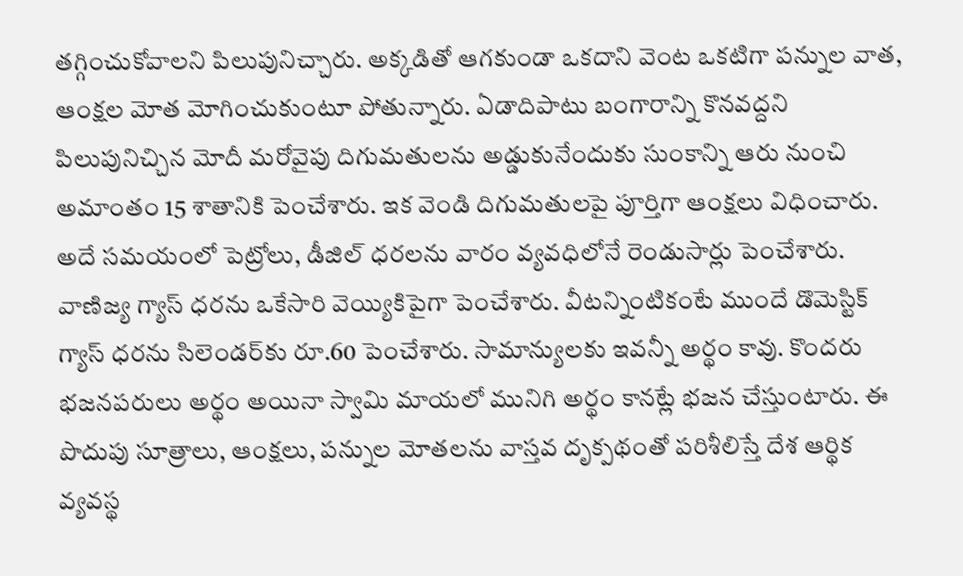తగ్గించుకోవాలని పిలుపునిచ్చారు. అక్కడితో ఆగకుండా ఒకదాని వెంట ఒకటిగా పన్నుల వాత, ఆంక్షల మోత మోగించుకుంటూ పోతున్నారు. ఏడాదిపాటు బంగారాన్ని కొనవద్దని పిలుపునిచ్చిన మోదీ మరోవైపు దిగుమతులను అడ్డుకునేందుకు సుంకాన్ని ఆరు నుంచి అమాంతం 15 శాతానికి పెంచేశారు. ఇక వెండి దిగుమతులపై పూర్తిగా ఆంక్షలు విధించారు. అదే సమయంలో పెట్రోలు, డీజిల్ ధరలను వారం వ్యవధిలోనే రెండుసార్లు పెంచేశారు. వాణిజ్య గ్యాస్ ధరను ఒకేసారి వెయ్యికిపైగా పెంచేశారు. వీటన్నింటికంటే ముందే డొమెస్టిక్ గ్యాస్ ధరను సిలెండర్‌కు రూ.60 పెంచేశారు. సామాన్యులకు ఇవన్నీ అర్థం కావు. కొందరు భజనపరులు అర్థం అయినా స్వామి మాయలో మునిగి అర్థం కానట్లే భజన చేస్తుంటారు. ఈ పొదుపు సూత్రాలు, ఆంక్షలు, పన్నుల మోతలను వాస్తవ దృక్పథంతో పరిశీలిస్తే దేశ ఆర్థిక వ్యవస్థ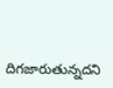దిగజారుతున్నదని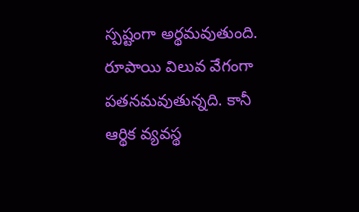స్పష్టంగా అర్థమవుతుంది. రూపాయి విలువ వేగంగా పతనమవుతున్నది. కానీ ఆర్థిక వ్యవస్థ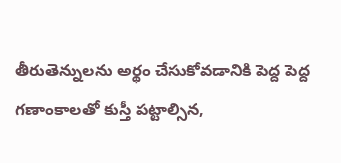తీరుతెన్నులను అర్థం చేసుకోవడానికి పెద్ద పెద్ద గణాంకాలతో కుస్తీ పట్టాల్సిన,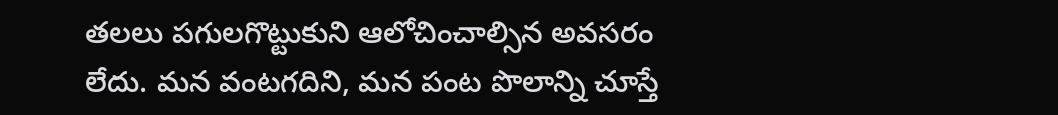తలలు పగులగొట్టుకుని ఆలోచించాల్సిన అవసరం లేదు. మన వంటగదిని, మన పంట పొలాన్ని చూస్తే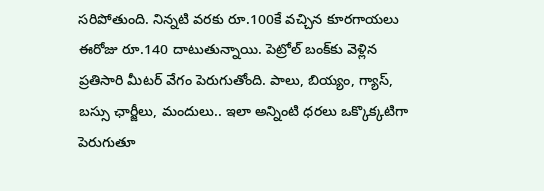సరిపోతుంది. నిన్నటి వరకు రూ.100కే వచ్చిన కూరగాయలు ఈరోజు రూ.140 దాటుతున్నాయి. పెట్రోల్ బంక్‌కు వెళ్లిన ప్రతిసారి మీటర్ వేగం పెరుగుతోంది. పాలు, బియ్యం, గ్యాస్, బస్సు ఛార్జీలు, మందులు.. ఇలా అన్నింటి ధరలు ఒక్కొక్కటిగా పెరుగుతూ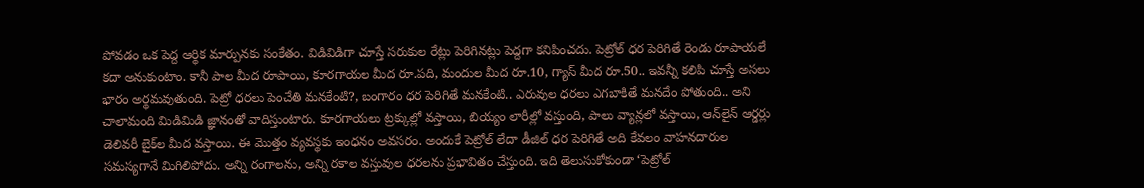పోవడం ఒక పెద్ద ఆర్థిక మార్పునకు సంకేతం. విడివిడిగా చూస్తే సరుకుల రేట్లు పెరిగినట్లు పెద్దగా కనిపించదు. పెట్రోల్ ధర పెరిగితే రెండు రూపాయలే కదా అనుకుంటాం. కానీ పాల మీద రూపాయి, కూరగాయల మీద రూ.పది, మందుల మీద రూ.10, గ్యాస్ మీద రూ.50.. ఇవన్నీ కలిపి చూస్తే అసలు భారం అర్థమవుతుంది. పెట్రో ధరలు పెంచేతి మనకేంటి?, బంగారం ధర పెరిగితే మనకేంటి.. ఎరువుల ధరలు ఎగబాకితే మనదేం పోతుంది.. అని చాలామంది మిడిమిడి జ్ఞానంతో వాదిస్తుంటారు. కూరగాయలు ట్రక్కుల్లో వస్తాయి, బియ్యం లారీల్లో వస్తుంది, పాలు వ్యాన్లలో వస్తాయి, ఆన్‌లైన్ ఆర్డర్లు డెలివరీ బైక్‌ల మీద వస్తాయి. ఈ మొత్తం వ్యవస్థకు ఇంధనం అవసరం. అందుకే పెట్రోల్ లేదా డీజిల్ ధర పెరిగితే అది కేవలం వాహనదారుల సమస్యగానే మిగిలిపోదు. అన్ని రంగాలను, అన్ని రకాల వస్తువుల ధరలను ప్రభావితం చేస్తుంది. ఇది తెలుసుకోకుండా ‘పెట్రోల్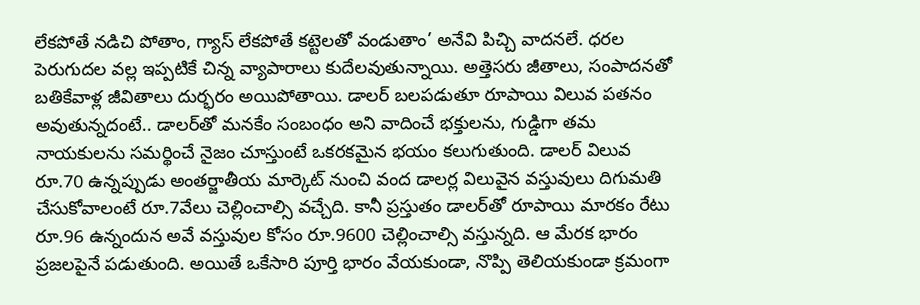లేకపోతే నడిచి పోతాం, గ్యాస్ లేకపోతే కట్టెలతో వండుతాం’ అనేవి పిచ్చి వాదనలే. ధరల పెరుగుదల వల్ల ఇప్పటికే చిన్న వ్యాపారాలు కుదేలవుతున్నాయి. అత్తెసరు జీతాలు, సంపాదనతో బతికేవాళ్ల జీవితాలు దుర్భరం అయిపోతాయి. డాలర్ బలపడుతూ రూపాయి విలువ పతనం అవుతున్నదంటే.. డాలర్‌తో మనకేం సంబంధం అని వాదించే భక్తులను, గుడ్డిగా తమ నాయకులను సమర్థించే నైజం చూస్తుంటే ఒకరకమైన భయం కలుగుతుంది. డాలర్ విలువ రూ.70 ఉన్నప్పుడు అంతర్జాతీయ మార్కెట్ నుంచి వంద డాలర్ల విలువైన వస్తువులు దిగుమతి చేసుకోవాలంటే రూ.7వేలు చెల్లించాల్సి వచ్చేది. కానీ ప్రస్తుతం డాలర్‌తో రూపాయి మారకం రేటు రూ.96 ఉన్నందున అవే వస్తువుల కోసం రూ.9600 చెల్లించాల్సి వస్తున్నది. ఆ మేరక భారం ప్రజలపైనే పడుతుంది. అయితే ఒకేసారి పూర్తి భారం వేయకుండా, నొప్పి తెలియకుండా క్రమంగా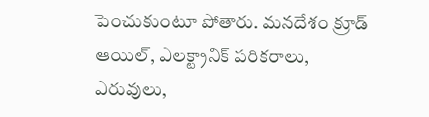పెంచుకుంటూ పోతారు. మనదేశం క్రూడ్ ఆయిల్, ఎలక్ట్రానిక్ పరికరాలు, ఎరువులు,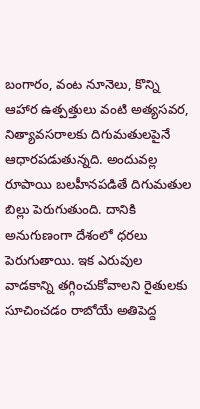బంగారం, వంట నూనెలు, కొన్ని ఆహార ఉత్పత్తులు వంటి అత్యసవర, నిత్యావసరాలకు దిగుమతులపైనే ఆధారపడుతున్నది. అందువల్ల రూపాయి బలహీనపడితే దిగుమతుల బిల్లు పెరుగుతుంది. దానికి అనుగుణంగా దేశంలో ధరలు పెరుగుతాయి. ఇక ఎరువుల వాడకాన్ని తగ్గించుకోవాలని రైతులకు సూచించడం రాబోయే అతిపెద్ద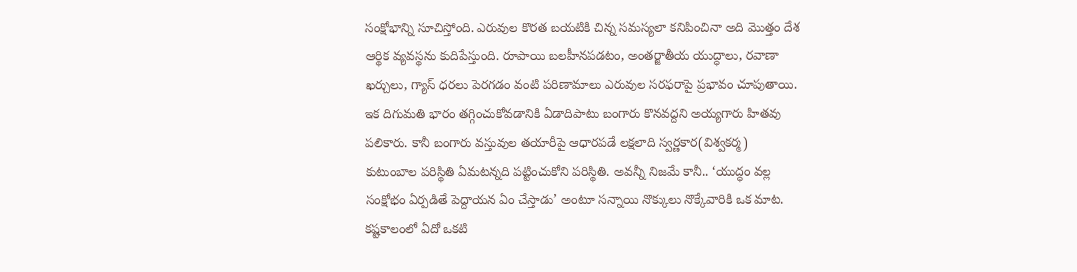సంక్షోభాన్ని సూచిస్తోంది. ఎరువుల కొరత బయటికి చిన్న సమస్యలా కనిపించినా అది మొత్తం దేశ ఆర్థిక వ్యవస్థను కుదిపేస్తుంది. రూపాయి బలహీనపడటం, అంతర్జాతీయ యుద్ధాలు, రవాణా ఖర్చులు, గ్యాస్ ధరలు పెరగడం వంటి పరిణామాలు ఎరువుల సరఫరాపై ప్రభావం చూపుతాయి. ఇక దిగుమతి భారం తగ్గించుకోవడానికి ఏడాదిపాటు బంగారు కొనవద్దని అయ్యగారు హితవు పలికారు. కానీ బంగారు వస్తువుల తయారీపై ఆధారపడే లక్షలాది స్వర్ణకార(విశ్వకర్మ) కుటుంబాల పరిస్థితి ఏమటన్నది పట్టించుకోని పరిస్థితి. అవన్నీ నిజమే కానీ.. ‘యుద్ధం వల్ల సంక్షోభం ఏర్పడితే పెద్దాయన ఏం చేస్తాడు’ అంటూ సన్నాయి నొక్కులు నొక్కేవారికి ఒక మాట. కష్టకాలంలో ఏదో ఒకటి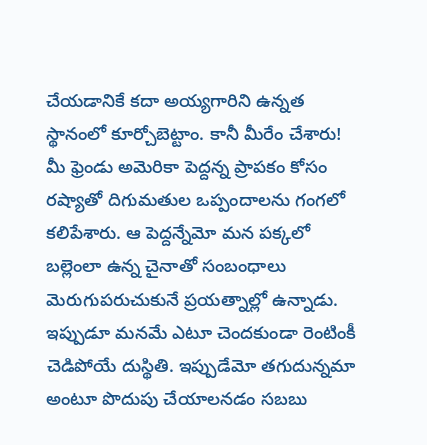చేయడానికే కదా అయ్యగారిని ఉన్నత స్థానంలో కూర్చోబెట్టాం. కానీ మీరేం చేశారు! మీ ఫ్రెండు అమెరికా పెద్దన్న ప్రాపకం కోసం రష్యాతో దిగుమతుల ఒప్పందాలను గంగలో కలిపేశారు. ఆ పెద్దన్నేమో మన పక్కలో బల్లెంలా ఉన్న చైనాతో సంబంధాలు మెరుగుపరుచుకునే ప్రయత్నాల్లో ఉన్నాడు. ఇప్పుడూ మనమే ఎటూ చెందకుండా రెంటింకీ చెడిపోయే దుస్థితి. ఇప్పుడేమో తగుదున్నమా అంటూ పొదుపు చేయాలనడం సబబు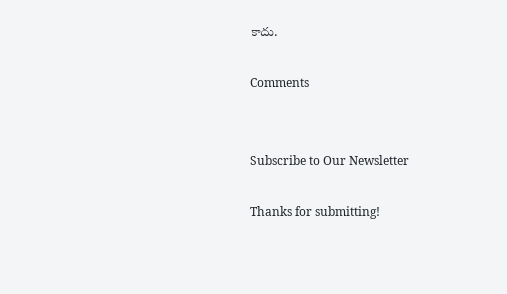కాదు.

Comments


Subscribe to Our Newsletter

Thanks for submitting!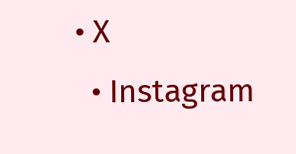• X
  • Instagram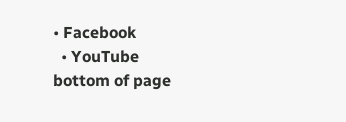• Facebook
  • YouTube
bottom of page